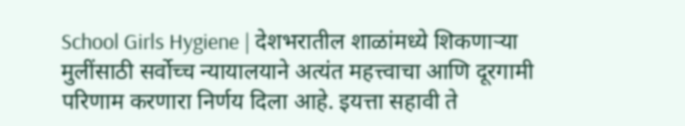School Girls Hygiene | देशभरातील शाळांमध्ये शिकणाऱ्या मुलींसाठी सर्वोच्च न्यायालयाने अत्यंत महत्त्वाचा आणि दूरगामी परिणाम करणारा निर्णय दिला आहे. इयत्ता सहावी ते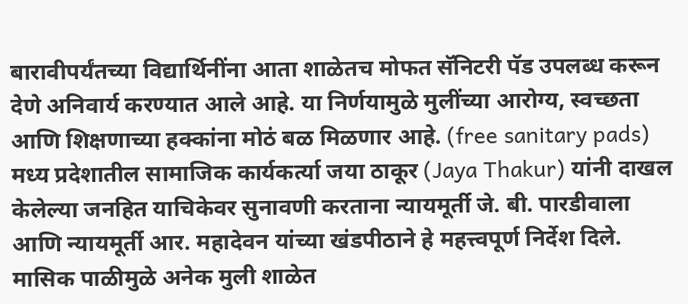बारावीपर्यंतच्या विद्यार्थिनींना आता शाळेतच मोफत सॅनिटरी पॅड उपलब्ध करून देणे अनिवार्य करण्यात आले आहे. या निर्णयामुळे मुलींच्या आरोग्य, स्वच्छता आणि शिक्षणाच्या हक्कांना मोठं बळ मिळणार आहे. (free sanitary pads)
मध्य प्रदेशातील सामाजिक कार्यकर्त्या जया ठाकूर (Jaya Thakur) यांनी दाखल केलेल्या जनहित याचिकेवर सुनावणी करताना न्यायमूर्ती जे. बी. पारडीवाला आणि न्यायमूर्ती आर. महादेवन यांच्या खंडपीठाने हे महत्त्वपूर्ण निर्देश दिले. मासिक पाळीमुळे अनेक मुली शाळेत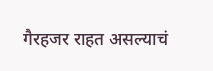गैरहजर राहत असल्याचं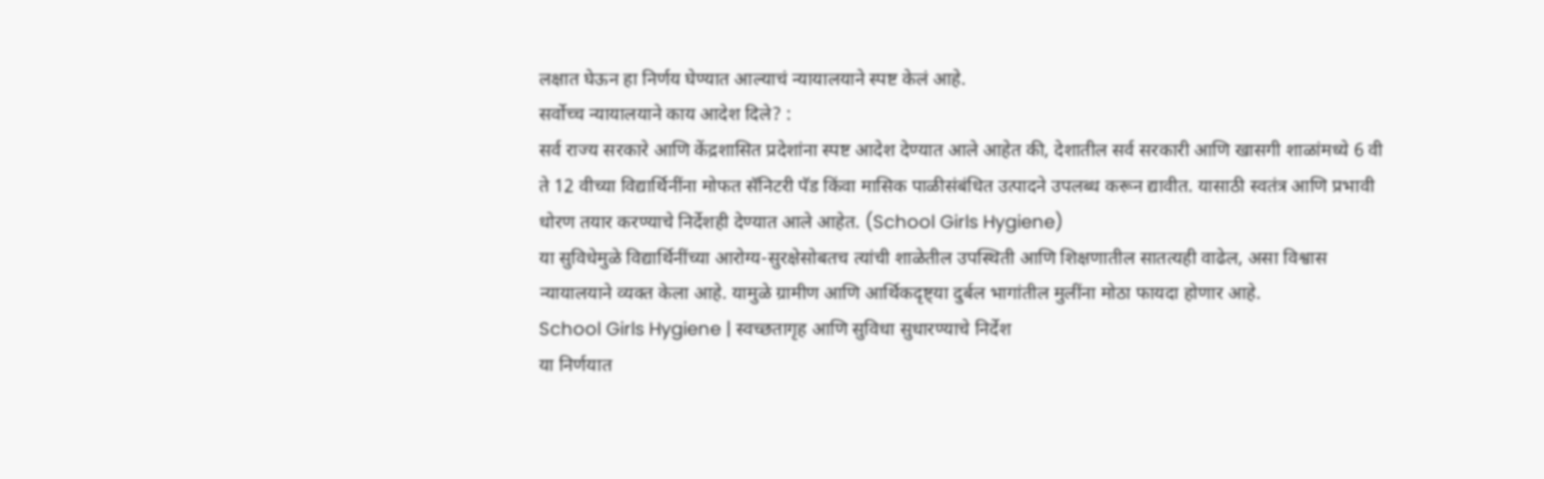लक्षात घेऊन हा निर्णय घेण्यात आल्याचं न्यायालयाने स्पष्ट केलं आहे.
सर्वोच्च न्यायालयाने काय आदेश दिले? :
सर्व राज्य सरकारे आणि केंद्रशासित प्रदेशांना स्पष्ट आदेश देण्यात आले आहेत की, देशातील सर्व सरकारी आणि खासगी शाळांमध्ये 6 वी ते 12 वीच्या विद्यार्थिनींना मोफत सॅनिटरी पॅड किंवा मासिक पाळीसंबंधित उत्पादने उपलब्ध करून द्यावीत. यासाठी स्वतंत्र आणि प्रभावी धोरण तयार करण्याचे निर्देशही देण्यात आले आहेत. (School Girls Hygiene)
या सुविधेमुळे विद्यार्थिनींच्या आरोग्य-सुरक्षेसोबतच त्यांची शाळेतील उपस्थिती आणि शिक्षणातील सातत्यही वाढेल, असा विश्वास न्यायालयाने व्यक्त केला आहे. यामुळे ग्रामीण आणि आर्थिकदृष्ट्या दुर्बल भागांतील मुलींना मोठा फायदा होणार आहे.
School Girls Hygiene | स्वच्छतागृह आणि सुविधा सुधारण्याचे निर्देश
या निर्णयात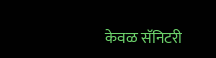केवळ सॅनिटरी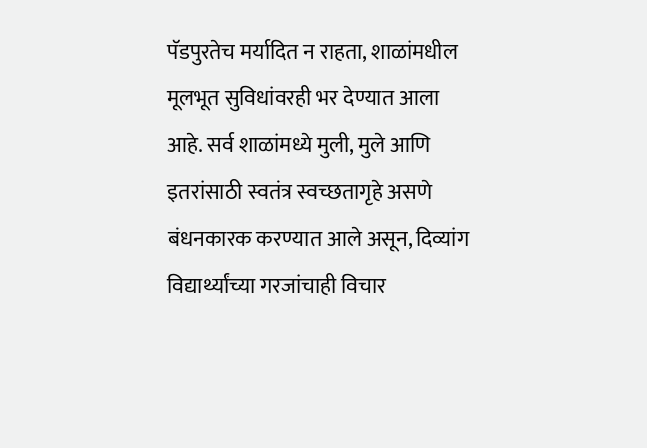पॅडपुरतेच मर्यादित न राहता, शाळांमधील मूलभूत सुविधांवरही भर देण्यात आला आहे. सर्व शाळांमध्ये मुली, मुले आणि इतरांसाठी स्वतंत्र स्वच्छतागृहे असणे बंधनकारक करण्यात आले असून, दिव्यांग विद्यार्थ्यांच्या गरजांचाही विचार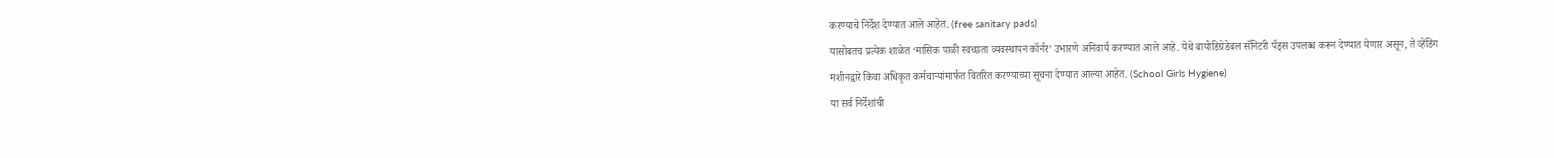करण्याचे निर्देश देण्यात आले आहेत. (free sanitary pads)
यासोबतच प्रत्येक शाळेत ‘मासिक पाळी स्वच्छता व्यवस्थापन कॉर्नर’ उभारणे अनिवार्य करण्यात आले आहे. येथे बायोडिग्रेडेबल सॅनिटरी पॅड्स उपलब्ध करून देण्यात येणार असून, ते व्हेंडिंग मशीनद्वारे किंवा अधिकृत कर्मचाऱ्यांमार्फत वितरित करण्याच्या सूचना देण्यात आल्या आहेत. (School Girls Hygiene)
या सर्व निर्देशांची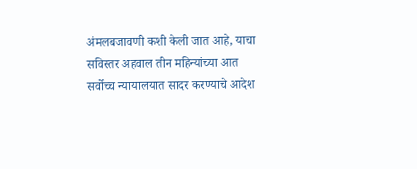अंमलबजावणी कशी केली जात आहे, याचा सविस्तर अहवाल तीन महिन्यांच्या आत सर्वोच्च न्यायालयात सादर करण्याचे आदेश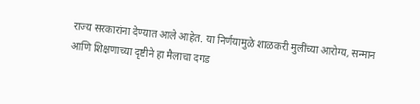राज्य सरकारांना देण्यात आले आहेत. या निर्णयामुळे शाळकरी मुलींच्या आरोग्य, सन्मान आणि शिक्षणाच्या दृष्टीने हा मैलाचा दगड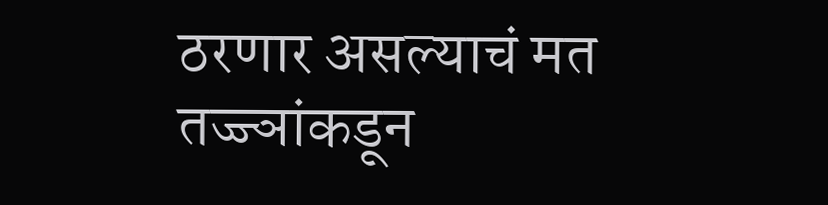ठरणार असल्याचं मत तज्ज्ञांकडून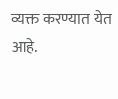व्यक्त करण्यात येत आहे.